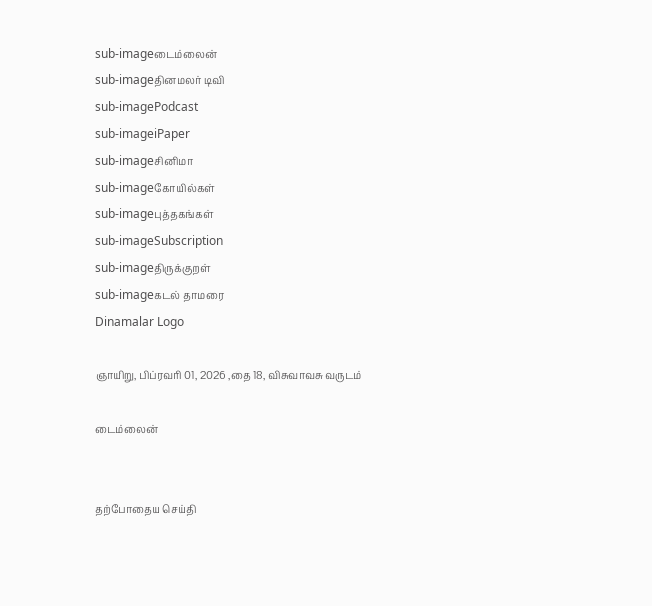sub-imageடைம்லைன்
sub-imageதினமலர் டிவி
sub-imagePodcast
sub-imageiPaper
sub-imageசினிமா
sub-imageகோயில்கள்
sub-imageபுத்தகங்கள்
sub-imageSubscription
sub-imageதிருக்குறள்
sub-imageகடல் தாமரை
Dinamalar Logo

ஞாயிறு, பிப்ரவரி 01, 2026 ,தை 18, விசுவாவசு வருடம்

டைம்லைன்


தற்போதைய செய்தி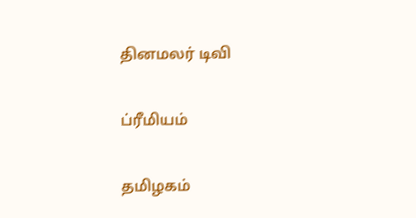தினமலர் டிவி


ப்ரீமியம்


தமிழகம்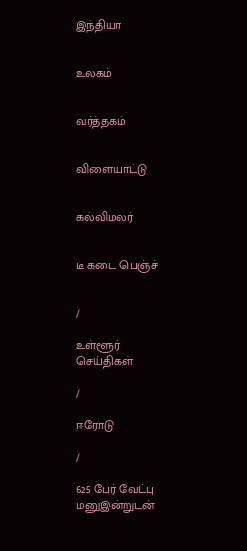இந்தியா


உலகம்


வர்த்தகம்


விளையாட்டு


கல்விமலர்


டீ கடை பெஞ்ச்


/

உள்ளூர் செய்திகள்

/

ஈரோடு

/

625 பேர் வேட்பு மனுஇன்றுடன்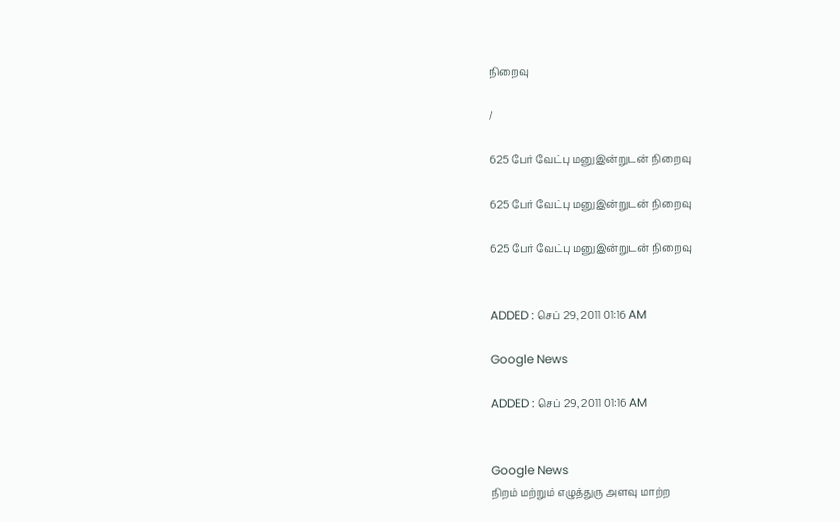நிறைவு

/

625 பேர் வேட்பு மனுஇன்றுடன் நிறைவு

625 பேர் வேட்பு மனுஇன்றுடன் நிறைவு

625 பேர் வேட்பு மனுஇன்றுடன் நிறைவு


ADDED : செப் 29, 2011 01:16 AM

Google News

ADDED : செப் 29, 2011 01:16 AM


Google News
நிறம் மற்றும் எழுத்துரு அளவு மாற்ற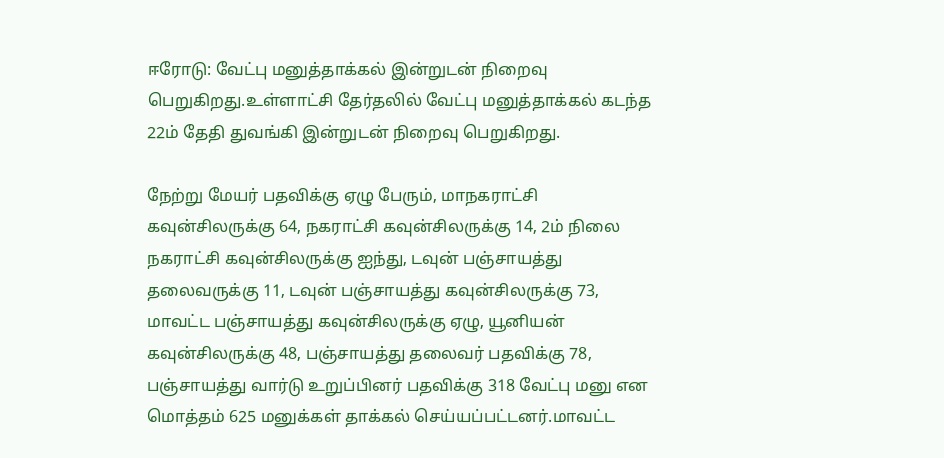ஈரோடு: வேட்பு மனுத்தாக்கல் இன்றுடன் நிறைவு பெறுகிறது.உள்ளாட்சி தேர்தலில் வேட்பு மனுத்தாக்கல் கடந்த 22ம் தேதி துவங்கி இன்றுடன் நிறைவு பெறுகிறது.

நேற்று மேயர் பதவிக்கு ஏழு பேரும், மாநகராட்சி கவுன்சிலருக்கு 64, நகராட்சி கவுன்சிலருக்கு 14, 2ம் நிலை நகராட்சி கவுன்சிலருக்கு ஐந்து, டவுன் பஞ்சாயத்து தலைவருக்கு 11, டவுன் பஞ்சாயத்து கவுன்சிலருக்கு 73, மாவட்ட பஞ்சாயத்து கவுன்சிலருக்கு ஏழு, யூனியன் கவுன்சிலருக்கு 48, பஞ்சாயத்து தலைவர் பதவிக்கு 78, பஞ்சாயத்து வார்டு உறுப்பினர் பதவிக்கு 318 வேட்பு மனு என மொத்தம் 625 மனுக்கள் தாக்கல் செய்யப்பட்டனர்.மாவட்ட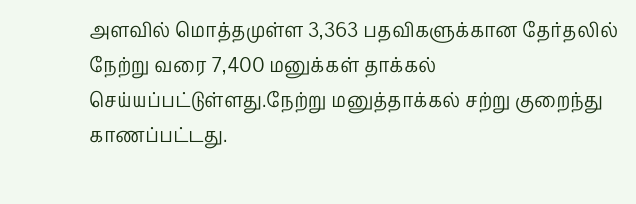அளவில் மொத்தமுள்ள 3,363 பதவிகளுக்கான தேர்தலில் நேற்று வரை 7,400 மனுக்கள் தாக்கல் செய்யப்பட்டுள்ளது.நேற்று மனுத்தாக்கல் சற்று குறைந்து காணப்பட்டது.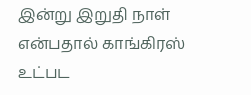இன்று இறுதி நாள் என்பதால் காங்கிரஸ் உட்பட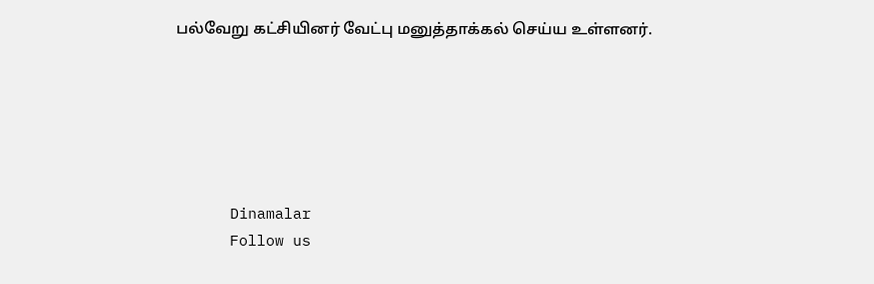பல்வேறு கட்சியினர் வேட்பு மனுத்தாக்கல் செய்ய உள்ளனர்.






      Dinamalar
      Follow us